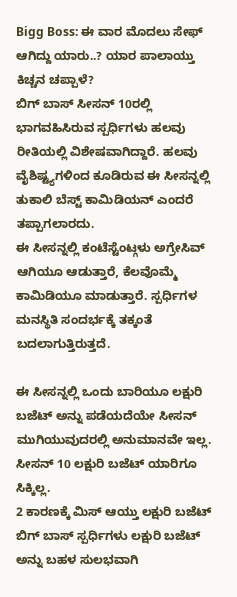Bigg Boss: ಈ ವಾರ ಮೊದಲು ಸೇಫ್ ಆಗಿದ್ದು ಯಾರು..? ಯಾರ ಪಾಲಾಯ್ತು ಕಿಚ್ಚನ ಚಪ್ಪಾಳೆ?
ಬಿಗ್ ಬಾಸ್ ಸೀಸನ್ 10ರಲ್ಲಿ ಭಾಗವಹಿಸಿರುವ ಸ್ಪರ್ಧಿಗಳು ಹಲವು ರೀತಿಯಲ್ಲಿ ವಿಶೇಷವಾಗಿದ್ದಾರೆ. ಹಲವು ವೈಶಿಷ್ಟ್ಯಗಳಿಂದ ಕೂಡಿರುವ ಈ ಸೀಸನ್ನಲ್ಲಿ ತುಕಾಲಿ ಬೆಸ್ಟ್ ಕಾಮಿಡಿಯನ್ ಎಂದರೆ ತಪ್ಪಾಗಲಾರದು.
ಈ ಸೀಸನ್ನಲ್ಲಿ ಕಂಟೆಸ್ಟೆಂಟ್ಗಳು ಅಗ್ರೇಸಿವ್ ಆಗಿಯೂ ಆಡುತ್ತಾರೆ, ಕೆಲವೊಮ್ಮೆ ಕಾಮಿಡಿಯೂ ಮಾಡುತ್ತಾರೆ. ಸ್ಪರ್ಧಿಗಳ ಮನಸ್ಥಿತಿ ಸಂದರ್ಭಕ್ಕೆ ತಕ್ಕಂತೆ ಬದಲಾಗುತ್ತಿರುತ್ತದೆ.

ಈ ಸೀಸನ್ನಲ್ಲಿ ಒಂದು ಬಾರಿಯೂ ಲಕ್ಷುರಿ ಬಜೆಟ್ ಅನ್ನು ಪಡೆಯದೆಯೇ ಸೀಸನ್ ಮುಗಿಯುವುದರಲ್ಲಿ ಅನುಮಾನವೇ ಇಲ್ಲ. ಸೀಸನ್ 10 ಲಕ್ಷುರಿ ಬಜೆಟ್ ಯಾರಿಗೂ ಸಿಕ್ಕಿಲ್ಲ.
2 ಕಾರಣಕ್ಕೆ ಮಿಸ್ ಆಯ್ತು ಲಕ್ಷುರಿ ಬಜೆಟ್
ಬಿಗ್ ಬಾಸ್ ಸ್ಪರ್ಧಿಗಳು ಲಕ್ಷುರಿ ಬಜೆಟ್ ಅನ್ನು ಬಹಳ ಸುಲಭವಾಗಿ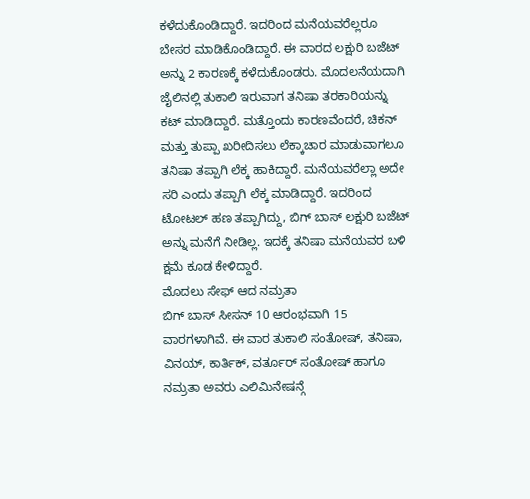ಕಳೆದುಕೊಂಡಿದ್ದಾರೆ. ಇದರಿಂದ ಮನೆಯವರೆಲ್ಲರೂ ಬೇಸರ ಮಾಡಿಕೊಂಡಿದ್ದಾರೆ. ಈ ವಾರದ ಲಕ್ಷುರಿ ಬಜೆಟ್ ಅನ್ನು 2 ಕಾರಣಕ್ಕೆ ಕಳೆದುಕೊಂಡರು. ಮೊದಲನೆಯದಾಗಿ ಜೈಲಿನಲ್ಲಿ ತುಕಾಲಿ ಇರುವಾಗ ತನಿಷಾ ತರಕಾರಿಯನ್ನು ಕಟ್ ಮಾಡಿದ್ದಾರೆ. ಮತ್ತೊಂದು ಕಾರಣವೆಂದರೆ, ಚಿಕನ್ ಮತ್ತು ತುಪ್ಪಾ ಖರೀದಿಸಲು ಲೆಕ್ಕಾಚಾರ ಮಾಡುವಾಗಲೂ ತನಿಷಾ ತಪ್ಪಾಗಿ ಲೆಕ್ಕ ಹಾಕಿದ್ದಾರೆ. ಮನೆಯವರೆಲ್ಲಾ ಅದೇ ಸರಿ ಎಂದು ತಪ್ಪಾಗಿ ಲೆಕ್ಕ ಮಾಡಿದ್ದಾರೆ. ಇದರಿಂದ ಟೋಟಲ್ ಹಣ ತಪ್ಪಾಗಿದ್ದು, ಬಿಗ್ ಬಾಸ್ ಲಕ್ಷುರಿ ಬಜೆಟ್ ಅನ್ನು ಮನೆಗೆ ನೀಡಿಲ್ಲ. ಇದಕ್ಕೆ ತನಿಷಾ ಮನೆಯವರ ಬಳಿ ಕ್ಷಮೆ ಕೂಡ ಕೇಳಿದ್ದಾರೆ.
ಮೊದಲು ಸೇಫ್ ಆದ ನಮ್ರತಾ
ಬಿಗ್ ಬಾಸ್ ಸೀಸನ್ 10 ಆರಂಭವಾಗಿ 15 ವಾರಗಳಾಗಿವೆ. ಈ ವಾರ ತುಕಾಲಿ ಸಂತೋಷ್, ತನಿಷಾ, ವಿನಯ್, ಕಾರ್ತಿಕ್, ವರ್ತೂರ್ ಸಂತೋಷ್ ಹಾಗೂ ನಮ್ರತಾ ಅವರು ಎಲಿಮಿನೇಷನ್ಗೆ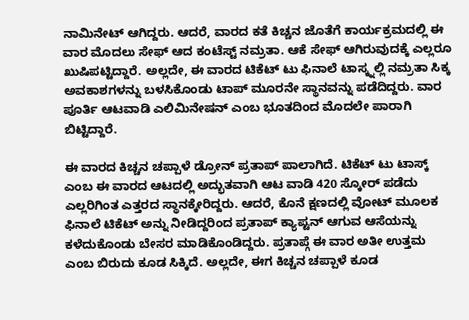ನಾಮಿನೇಟ್ ಆಗಿದ್ದರು. ಆದರೆ, ವಾರದ ಕತೆ ಕಿಚ್ಚನ ಜೊತೆಗೆ ಕಾರ್ಯಕ್ರಮದಲ್ಲಿ ಈ ವಾರ ಮೊದಲು ಸೇಫ್ ಆದ ಕಂಟೆಸ್ಟ್ ನಮ್ರತಾ. ಆಕೆ ಸೇಫ್ ಆಗಿರುವುದಕ್ಕೆ ಎಲ್ಲರೂ ಖುಷಿಪಟ್ಟಿದ್ದಾರೆ. ಅಲ್ಲದೇ, ಈ ವಾರದ ಟಿಕೆಟ್ ಟು ಫಿನಾಲೆ ಟಾಸ್ಕ್ನಲ್ಲಿ ನಮ್ರತಾ ಸಿಕ್ಕ ಅವಕಾಶಗಳನ್ನು ಬಳಸಿಕೊಂಡು ಟಾಪ್ ಮೂರನೇ ಸ್ಥಾನವನ್ನು ಪಡೆದಿದ್ದರು. ವಾರ ಪೂರ್ತಿ ಆಟವಾಡಿ ಎಲಿಮಿನೇಷನ್ ಎಂಬ ಭೂತದಿಂದ ಮೊದಲೇ ಪಾರಾಗಿ ಬಿಟ್ಟಿದ್ದಾರೆ.

ಈ ವಾರದ ಕಿಚ್ಚನ ಚಪ್ಪಾಳೆ ಡ್ರೋನ್ ಪ್ರತಾಪ್ ಪಾಲಾಗಿದೆ. ಟಿಕೆಟ್ ಟು ಟಾಸ್ಕ್ ಎಂಬ ಈ ವಾರದ ಆಟದಲ್ಲಿ ಅದ್ಭುತವಾಗಿ ಆಟ ವಾಡಿ 420 ಸ್ಕೋರ್ ಪಡೆದು ಎಲ್ಲರಿಗಿಂತ ಎತ್ತರದ ಸ್ಥಾನಕ್ಕೇರಿದ್ದರು. ಆದರೆ, ಕೊನೆ ಕ್ಷಣದಲ್ಲಿ ವೋಟ್ ಮೂಲಕ ಫಿನಾಲೆ ಟಿಕೆಟ್ ಅನ್ನು ನೀಡಿದ್ದರಿಂದ ಪ್ರತಾಪ್ ಕ್ಯಾಪ್ಟನ್ ಆಗುವ ಆಸೆಯನ್ನು ಕಳೆದುಕೊಂಡು ಬೇಸರ ಮಾಡಿಕೊಂಡಿದ್ದರು. ಪ್ರತಾಪ್ಗೆ ಈ ವಾರ ಅತೀ ಉತ್ತಮ ಎಂಬ ಬಿರುದು ಕೂಡ ಸಿಕ್ಕಿದೆ. ಅಲ್ಲದೇ, ಈಗ ಕಿಚ್ಚನ ಚಪ್ಪಾಳೆ ಕೂಡ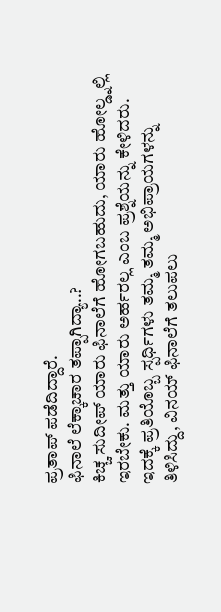ಪ್ರತಾಪ್ ಪಡೆದಿದ್ದಾರೆ.
ಫಿನಾಲೆ ಲೆಕ್ಕಾಚಾರ ತಪ್ಪಾಗಿದ್ಯಾ..?
ಕಿಚ್ಚ ಸುದೀಪ್ ಯಾರು ಫಿನಾಲೆಗೆ ಹೋಗಬಹುದು, ಯಾರು ಹೋಲ್ಡ್ನಲ್ಲಿ ಇರಬೇಕು. ಮತ್ತು ಯಾರು ಅರ್ಹರಲ್ಲ ಎಂಬ ಪ್ರಶ್ನೆಯನ್ನು ಕೇಳಿದರು. ಇದಕ್ಕೆ ಪ್ರತಿಯೊಬ್ಬ ಸ್ಪರ್ಧಿಗಳು ತಮ್ಮ ತಮ್ಮ ಅಭಿಪ್ರಾಯಗಳನ್ನು ತಿಳಿಸಿದ್ದು, ವಿನಯ್ ಫಿನಾಲೆಗೆ ತಲುಪಲು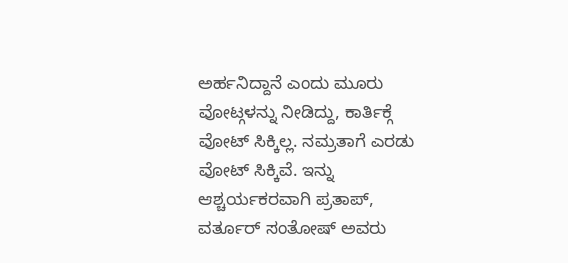ಅರ್ಹನಿದ್ದಾನೆ ಎಂದು ಮೂರು ವೋಟ್ಗಳನ್ನು ನೀಡಿದ್ದು, ಕಾರ್ತಿಕ್ಗೆ ವೋಟ್ ಸಿಕ್ಕಿಲ್ಲ. ನಮ್ರತಾಗೆ ಎರಡು ವೋಟ್ ಸಿಕ್ಕಿವೆ. ಇನ್ನು ಆಶ್ಚರ್ಯಕರವಾಗಿ ಪ್ರತಾಪ್, ವರ್ತೂರ್ ಸಂತೋಷ್ ಅವರು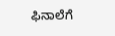ಫಿನಾಲೆಗೆ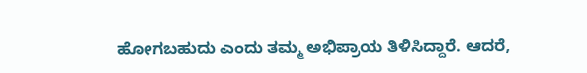ಹೋಗಬಹುದು ಎಂದು ತಮ್ಮ ಅಭಿಪ್ರಾಯ ತಿಳಿಸಿದ್ದಾರೆ. ಆದರೆ,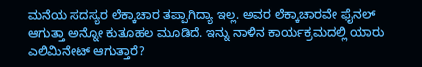ಮನೆಯ ಸದಸ್ಯರ ಲೆಕ್ಕಾಚಾರ ತಪ್ಪಾಗಿದ್ಯಾ ಇಲ್ಲ. ಅವರ ಲೆಕ್ಕಾಚಾರವೇ ಫೈನಲ್ ಆಗುತ್ತಾ ಅನ್ನೋ ಕುತೂಹಲ ಮೂಡಿದೆ. ಇನ್ನು ನಾಳಿನ ಕಾರ್ಯಕ್ರಮದಲ್ಲಿ ಯಾರು ಎಲಿಮಿನೇಟ್ ಆಗುತ್ತಾರೆ?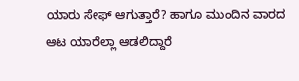ಯಾರು ಸೇಫ್ ಆಗುತ್ತಾರೆ? ಹಾಗೂ ಮುಂದಿನ ವಾರದ ಆಟ ಯಾರೆಲ್ಲಾ ಆಡಲಿದ್ದಾರೆ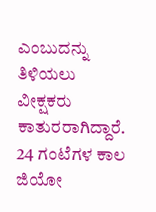ಎಂಬುದನ್ನು ತಿಳಿಯಲು ವೀಕ್ಷಕರು ಕಾತುರರಾಗಿದ್ದಾರೆ. 24 ಗಂಟೆಗಳ ಕಾಲ ಜಿಯೋ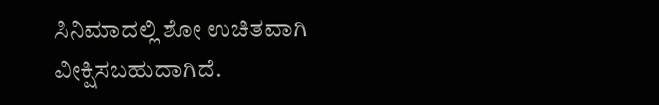ಸಿನಿಮಾದಲ್ಲಿ ಶೋ ಉಚಿತವಾಗಿ ವೀಕ್ಷಿಸಬಹುದಾಗಿದೆ.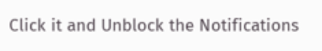Click it and Unblock the Notifications